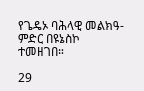የጌዴኦ ባሕላዊ መልክዓ- ምድር በዩኔስኮ ተመዘገበ።

29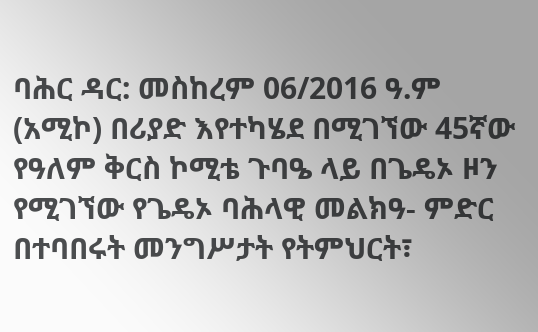ባሕር ዳር: መስከረም 06/2016 ዓ.ም (አሚኮ) በሪያድ እየተካሄደ በሚገኘው 45ኛው የዓለም ቅርስ ኮሚቴ ጉባዔ ላይ በጌዴኦ ዞን የሚገኘው የጌዴኦ ባሕላዊ መልክዓ- ምድር በተባበሩት መንግሥታት የትምህርት፣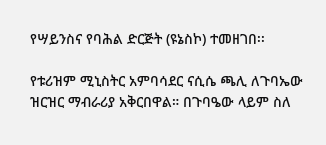የሣይንስና የባሕል ድርጅት (ዩኔስኮ) ተመዘገበ፡፡

የቱሪዝም ሚኒስትር አምባሳደር ናሲሴ ጫሊ ለጉባኤው ዝርዝር ማብራሪያ አቅርበዋል። በጉባዔው ላይም ስለ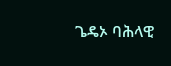ጌዴኦ ባሕላዊ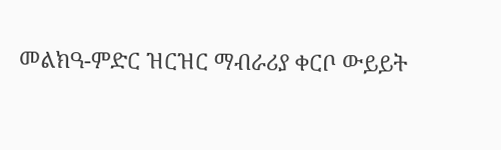መልክዓ-ምድር ዝርዝር ማብራሪያ ቀርቦ ውይይት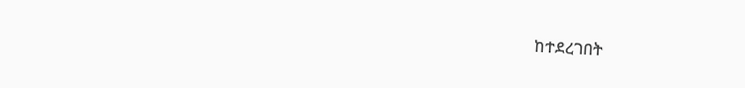ከተደረገበት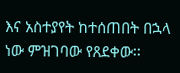እና አስተያየት ከተሰጠበት በኋላ ነው ምዝገባው የጸደቀው፡፡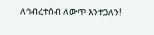ለኅብረተሰብ ለውጥ እንተጋለን!